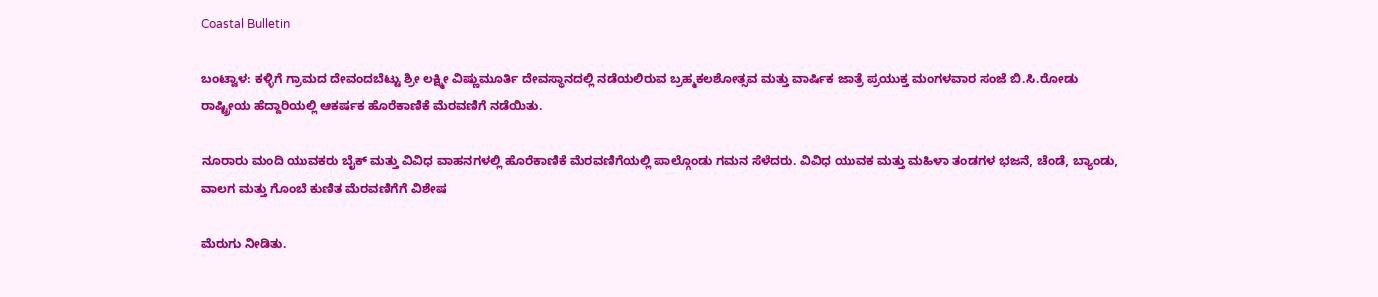Coastal Bulletin

ಬಂಟ್ವಾಳ: ಕಳ್ಳಿಗೆ ಗ್ರಾಮದ ದೇವಂದಬೆಟ್ಟು ಶ್ರೀ ಲಕ್ಷ್ಮೀ ವಿಷ್ಣುಮೂರ್ತಿ ದೇವಸ್ಥಾನದಲ್ಲಿ ನಡೆಯಲಿರುವ ಬ್ರಹ್ಮಕಲಶೋತ್ಸವ ಮತ್ತು ವಾರ್ಷಿಕ ಜಾತ್ರೆ ಪ್ರಯುಕ್ತ ಮಂಗಳವಾರ ಸಂಜೆ ಬಿ.ಸಿ.ರೋಡು ರಾಷ್ಟ್ರೀಯ ಹೆದ್ದಾರಿಯಲ್ಲಿ ಆಕರ್ಷಕ ಹೊರೆಕಾಣಿಕೆ ಮೆರವಣಿಗೆ ನಡೆಯಿತು.

ನೂರಾರು ಮಂದಿ ಯುವಕರು ಬೈಕ್ ಮತ್ತು ವಿವಿಧ ವಾಹನಗಳಲ್ಲಿ ಹೊರೆಕಾಣಿಕೆ ಮೆರವಣಿಗೆಯಲ್ಲಿ ಪಾಲ್ಗೊಂಡು ಗಮನ ಸೆಳೆದರು. ವಿವಿಧ ಯುವಕ ಮತ್ತು ಮಹಿಳಾ ತಂಡಗಳ ಭಜನೆ, ಚೆಂಡೆ, ಬ್ಯಾಂಡು, ವಾಲಗ ಮತ್ತು ಗೊಂಬೆ ಕುಣಿತ ಮೆರವಣಿಗೆಗೆ ವಿಶೇಷ

ಮೆರುಗು ನೀಡಿತು.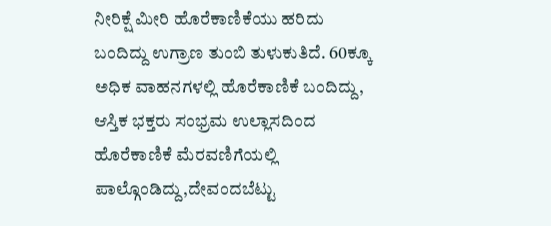ನೀರಿಕ್ಷೆ ಮೀರಿ ಹೊರೆಕಾಣಿಕೆಯು ಹರಿದು ಬಂದಿದ್ದು ಉಗ್ರಾಣ ತುಂಬಿ ತುಳುಕುತಿದೆ. 60ಕ್ಕೂ ಅಧಿಕ ವಾಹನಗಳಲ್ಲಿ ಹೊರೆಕಾಣಿಕೆ ಬಂದಿದ್ದು, ಆಸ್ತಿಕ ಭಕ್ತರು ಸಂಭ್ರಮ ಉಲ್ಲಾಸದಿಂದ ಹೊರೆಕಾಣಿಕೆ ಮೆರವಣಿಗೆಯಲ್ಲಿ ಪಾಲ್ಗೊಂಡಿದ್ದು,ದೇವಂದಬೆಟ್ಟು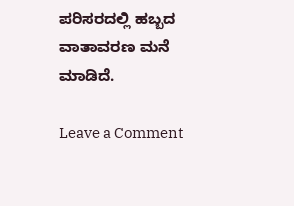ಪರಿಸರದಲ್ಲಿ ಹಬ್ಬದ ವಾತಾವರಣ ಮನೆ ಮಾಡಿದೆ.

Leave a Comment